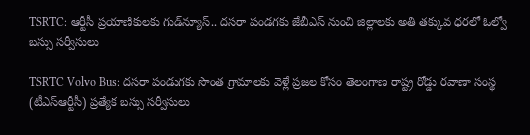TSRTC: ఆర్టీసీ ప్రయాణికులకు గుడ్‌న్యూస్.. దసరా పండగకు జేబీఎస్ నుంచి జిల్లాలకు అతి తక్కువ ధరలో ఓల్వో బస్సు సర్వీసులు

TSRTC Volvo Bus: దసరా పండుగకు సొంత గ్రామాలకు వెళ్లే ప్రజల కోసం తెలంగాణ రాష్ట్ర రోడ్డు రవాణా సంస్థ (టీఎస్ఆర్టీసీ) ప్రత్యేక బస్సు సర్వీసులు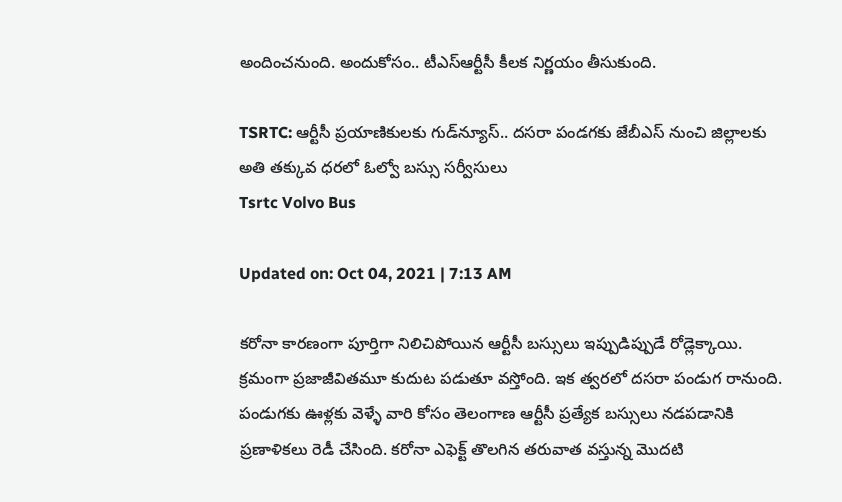అందించనుంది. అందుకోసం.. టీఎస్‌ఆర్టీసీ కీలక నిర్ణయం తీసుకుంది.

TSRTC: ఆర్టీసీ ప్రయాణికులకు గుడ్‌న్యూస్.. దసరా పండగకు జేబీఎస్ నుంచి జిల్లాలకు అతి తక్కువ ధరలో ఓల్వో బస్సు సర్వీసులు
Tsrtc Volvo Bus

Updated on: Oct 04, 2021 | 7:13 AM

కరోనా కారణంగా పూర్తిగా నిలిచిపోయిన ఆర్టీసీ బస్సులు ఇప్పుడిప్పుడే రోడ్లెక్కాయి. క్రమంగా ప్రజాజీవితమూ కుదుట పడుతూ వస్తోంది. ఇక త్వరలో దసరా పండుగ రానుంది. పండుగకు ఊళ్లకు వెళ్ళే వారి కోసం తెలంగాణ ఆర్టీసీ ప్రత్యేక బస్సులు నడపడానికి ప్రణాళికలు రెడీ చేసింది. కరోనా ఎఫెక్ట్ తొలగిన తరువాత వస్తున్న మొదటి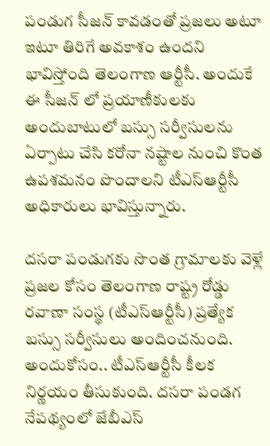పండుగ సీజన్ కావడంతో ప్రజలు అటూ ఇటూ తిరిగే అవకాశం ఉందని భావిస్తోంది తెలంగాణ ఆర్టీసీ. అందుకే ఈ సీజన్ లో ప్రయాణీకులకు అందుబాటులో బస్సు సర్వీసులను ఏర్పాటు చేసి కరోనా నష్టాల నుంచి కొంత ఉపశమనం పొందాలని టీఎస్‌ఆర్టీసీ అధికారులు భావిస్తున్నారు.

దసరా పండుగకు సొంత గ్రామాలకు వెళ్లే ప్రజల కోసం తెలంగాణ రాష్ట్ర రోడ్డు రవాణా సంస్థ (టీఎస్ఆర్టీసీ) ప్రత్యేక బస్సు సర్వీసులు అందించనుంది. అందుకోసం.. టీఎస్‌ఆర్టీసీ కీలక నిర్ణయం తీసుకుంది. దసరా పండగ నేపథ్యంలో జేబీఎస్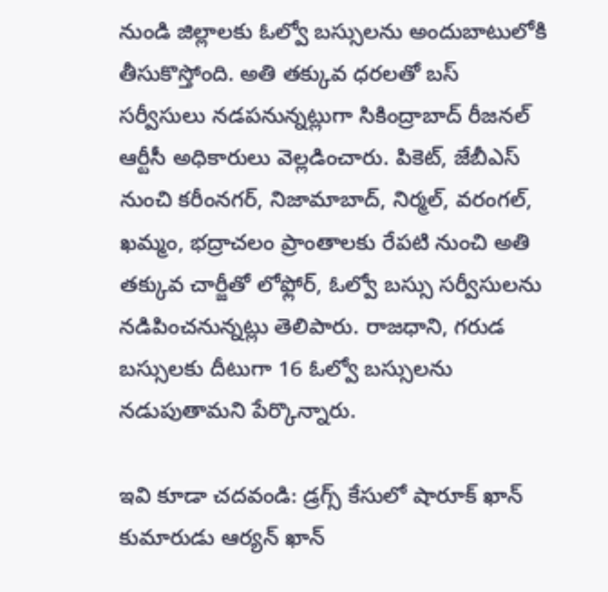నుండి జిల్లాలకు ఓల్వో బస్సులను అందుబాటులోకి తీసుకొస్తోంది. అతి తక్కువ ధరలతో బస్ సర్వీసులు నడపనున్నట్లుగా సికింద్రాబాద్ రీజనల్ ఆర్టీసీ అధికారులు వెల్లడించారు. పికెట్‌, జేబీఎస్‌ నుంచి కరీంనగర్‌, నిజామాబాద్‌, నిర్మల్‌, వరంగల్‌, ఖమ్మం, భద్రాచలం ప్రాంతాలకు రేపటి నుంచి అతి తక్కువ చార్జీతో లోఫ్లోర్‌, ఓల్వో బస్సు సర్వీసులను నడిపించనున్నట్లు తెలిపారు. రాజధాని, గరుడ బస్సులకు దీటుగా 16 ఓల్వో బస్సులను నడుపుతామని పేర్కొన్నారు.

ఇవి కూడా చదవండి: డ్రగ్స్‌ కేసులో షారూక్‌ ఖాన్‌ కుమారుడు ఆర్యన్ ఖాన్‌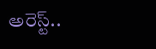అరెస్ట్‌..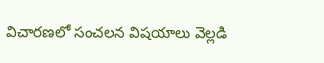విచారణలో సంచలన విషయాలు వెల్లడి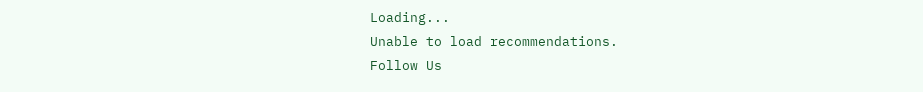Loading...
Unable to load recommendations.
Follow Us